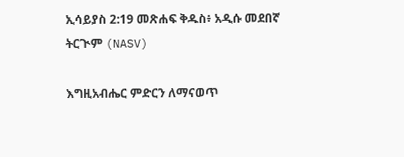ኢሳይያስ 2:19 መጽሐፍ ቅዱስ፥ አዲሱ መደበኛ ትርጒም (NASV)

እግዚአብሔር ምድርን ለማናወጥ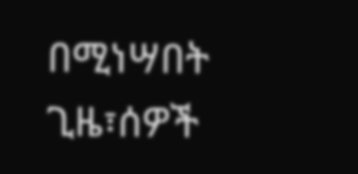በሚነሣበት ጊዜ፣ሰዎች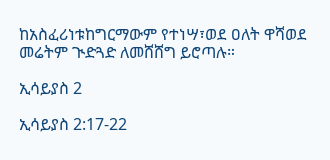ከአስፈሪነቱከግርማውም የተነሣ፣ወደ ዐለት ዋሻወደ መሬትም ጒድጓድ ለመሸሸግ ይሮጣሉ።

ኢሳይያስ 2

ኢሳይያስ 2:17-22